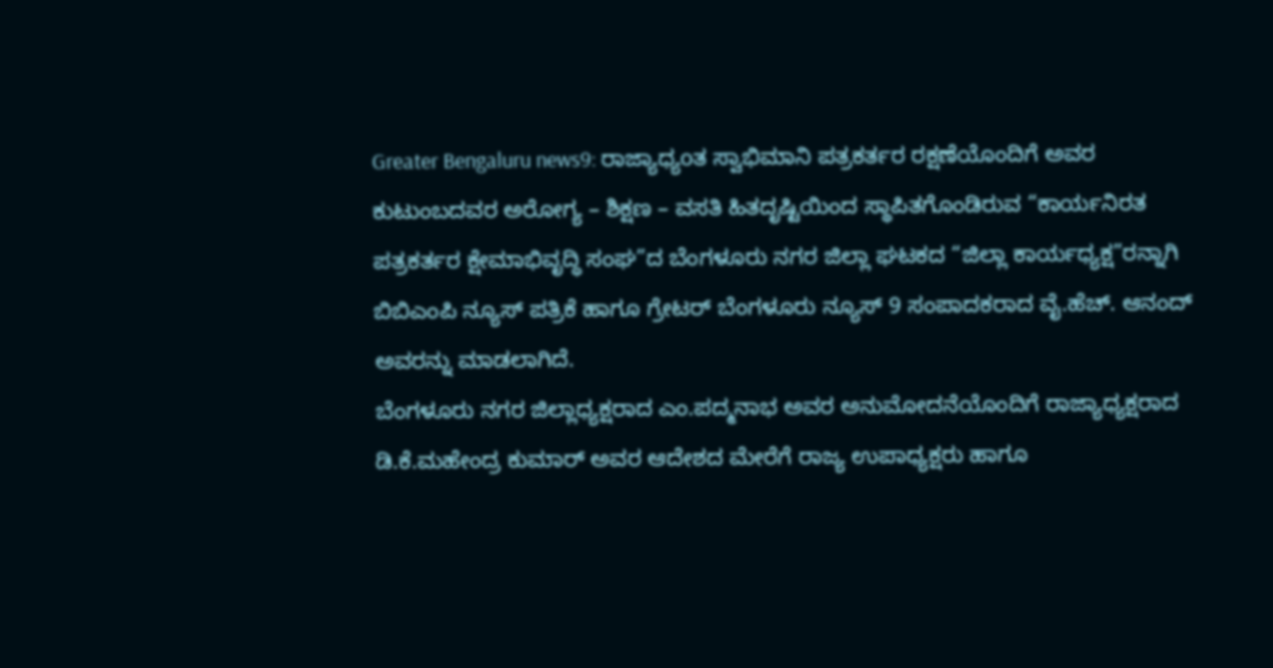Greater Bengaluru news9: ರಾಜ್ಯಾಧ್ಯoತ ಸ್ವಾಭಿಮಾನಿ ಪತ್ರಕರ್ತರ ರಕ್ಷಣೆಯೊಂದಿಗೆ ಅವರ ಕುಟುಂಬದವರ ಅರೋಗ್ಯ – ಶಿಕ್ಷಣ – ವಸತಿ ಹಿತದೃಷ್ಟಿಯಿಂದ ಸ್ಥಾಪಿತಗೊಂಡಿರುವ “ಕಾರ್ಯನಿರತ ಪತ್ರಕರ್ತರ ಕ್ಷೇಮಾಭಿವೃದ್ಧಿ ಸಂಘ”ದ ಬೆಂಗಳೂರು ನಗರ ಜಿಲ್ಲಾ ಘಟಕದ “ಜಿಲ್ಲಾ ಕಾರ್ಯಧ್ಯಕ್ಷ”ರನ್ನಾಗಿ ಬಿಬಿಎಂಪಿ ನ್ಯೂಸ್ ಪತ್ರಿಕೆ ಹಾಗೂ ಗ್ರೇಟರ್ ಬೆಂಗಳೂರು ನ್ಯೂಸ್ 9 ಸಂಪಾದಕರಾದ ವೈ.ಹೆಚ್. ಆನಂದ್ ಅವರನ್ನು ಮಾಡಲಾಗಿದೆ.
ಬೆಂಗಳೂರು ನಗರ ಜಿಲ್ಲಾಧ್ಯಕ್ಷರಾದ ಎಂ.ಪದ್ಮನಾಭ ಅವರ ಅನುಮೋದನೆಯೊಂದಿಗೆ ರಾಜ್ಯಾಧ್ಯಕ್ಷರಾದ ಡಿ.ಕೆ.ಮಹೇಂದ್ರ ಕುಮಾರ್ ಅವರ ಆದೇಶದ ಮೇರೆಗೆ ರಾಜ್ಯ ಉಪಾಧ್ಯಕ್ಷರು ಹಾಗೂ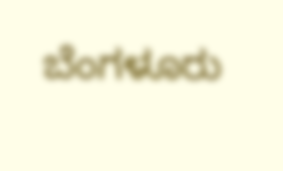ಬೆಂಗಳೂರು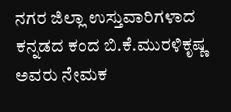ನಗರ ಜಿಲ್ಲಾ ಉಸ್ತುವಾರಿಗಳಾದ ಕನ್ನಡದ ಕಂದ ಬಿ.ಕೆ.ಮುರಳಿಕೃಷ್ಣ ಅವರು ನೇಮಕ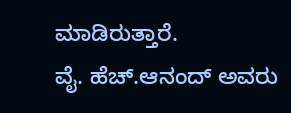ಮಾಡಿರುತ್ತಾರೆ.
ವೈ. ಹೆಚ್.ಆನಂದ್ ಅವರು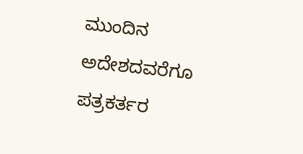ಮುಂದಿನ ಅದೇಶದವರೆಗೂ ಪತ್ರಕರ್ತರ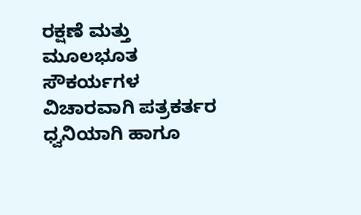ರಕ್ಷಣೆ ಮತ್ತು ಮೂಲಭೂತ ಸೌಕರ್ಯಗಳ ವಿಚಾರವಾಗಿ ಪತ್ರಕರ್ತರ ಧ್ವನಿಯಾಗಿ ಹಾಗೂ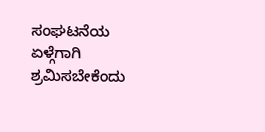ಸಂಘಟನೆಯ ಏಳ್ಗೆಗಾಗಿ ಶ್ರಮಿಸಬೇಕೆಂದು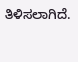ತಿಳಿಸಲಾಗಿದೆ.